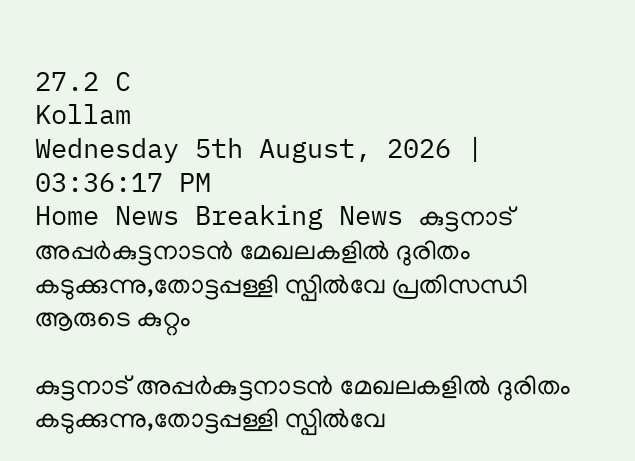27.2 C
Kollam
Wednesday 5th August, 2026 | 03:36:17 PM
Home News Breaking News കുട്ടനാട് അപ്പർകുട്ടനാടൻ മേഖലകളിൽ ദുരിതം കടുക്കുന്നു,തോട്ടപ്പള്ളി സ്പിൽവേ പ്രതിസന്ധി ആരുടെ കുറ്റം

കുട്ടനാട് അപ്പർകുട്ടനാടൻ മേഖലകളിൽ ദുരിതം കടുക്കുന്നു,തോട്ടപ്പള്ളി സ്പിൽവേ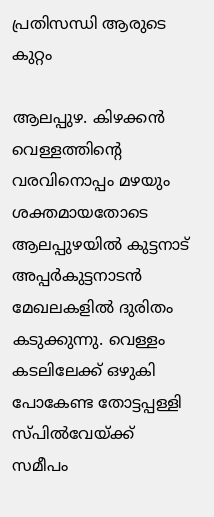പ്രതിസന്ധി ആരുടെ കുറ്റം

ആലപ്പുഴ. കിഴക്കൻ വെള്ളത്തിന്റെ വരവിനൊപ്പം മഴയും ശക്തമായതോടെ ആലപ്പുഴയിൽ കുട്ടനാട് അപ്പർകുട്ടനാടൻ മേഖലകളിൽ ദുരിതം കടുക്കുന്നു. വെള്ളം കടലിലേക്ക് ഒഴുകി പോകേണ്ട തോട്ടപ്പള്ളി സ്പിൽവേയ്ക്ക് സമീപം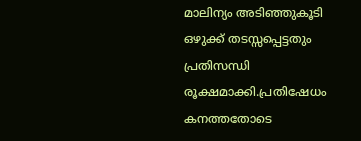മാലിന്യം അടിഞ്ഞുകൂടി ഒഴുക്ക് തടസ്സപ്പെട്ടതും പ്രതിസന്ധി രൂക്ഷമാക്കി.പ്രതിഷേധം കനത്തതോടെ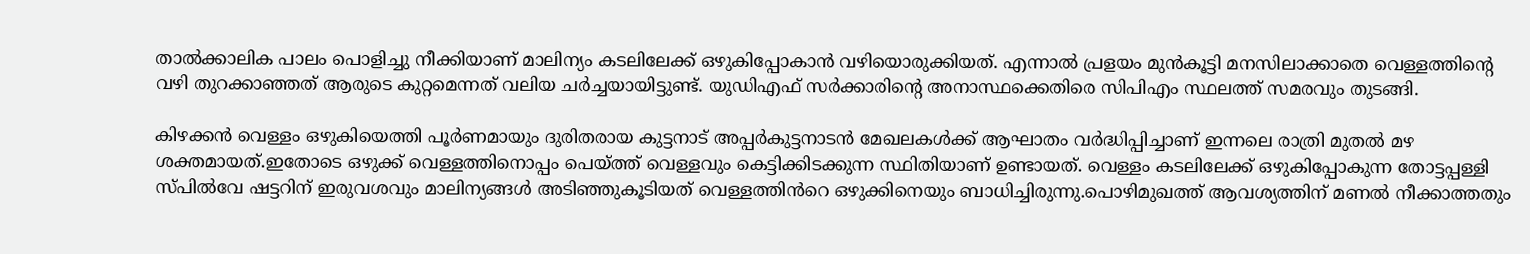താൽക്കാലിക പാലം പൊളിച്ചു നീക്കിയാണ് മാലിന്യം കടലിലേക്ക് ഒഴുകിപ്പോകാൻ വഴിയൊരുക്കിയത്. എന്നാല്‍ പ്രളയം മുന്‍കൂട്ടി മനസിലാക്കാതെ വെള്ളത്തിന്‍റെ വഴി തുറക്കാഞ്ഞത് ആരുടെ കുറ്റമെന്നത് വലിയ ചര്‍ച്ചയായിട്ടുണ്ട്. യുഡിഎഫ് സര്‍ക്കാരിന്‍റെ അനാസ്ഥക്കെതിരെ സിപിഎം സ്ഥലത്ത് സമരവും തുടങ്ങി.

കിഴക്കൻ വെള്ളം ഒഴുകിയെത്തി പൂർണമായും ദുരിതരായ കുട്ടനാട് അപ്പർകുട്ടനാടൻ മേഖലകൾക്ക് ആഘാതം വർദ്ധിപ്പിച്ചാണ് ഇന്നലെ രാത്രി മുതൽ മഴ ശക്തമായത്.ഇതോടെ ഒഴുക്ക് വെള്ളത്തിനൊപ്പം പെയ്ത്ത് വെള്ളവും കെട്ടിക്കിടക്കുന്ന സ്ഥിതിയാണ് ഉണ്ടായത്. വെള്ളം കടലിലേക്ക് ഒഴുകിപ്പോകുന്ന തോട്ടപ്പള്ളി സ്പില്‍വേ ഷട്ടറിന് ഇരുവശവും മാലിന്യങ്ങൾ അടിഞ്ഞുകൂടിയത് വെള്ളത്തിൻറെ ഒഴുക്കിനെയും ബാധിച്ചിരുന്നു.പൊഴിമുഖത്ത് ആവശ്യത്തിന് മണൽ നീക്കാത്തതും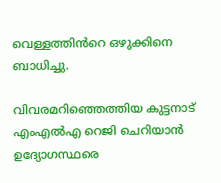വെള്ളത്തിൻറെ ഒഴുക്കിനെ ബാധിച്ചു.

വിവരമറിഞ്ഞെത്തിയ കുട്ടനാട് എംഎൽഎ റെജി ചെറിയാൻ ഉദ്യോഗസ്ഥരെ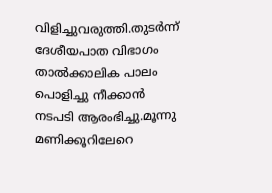വിളിച്ചുവരുത്തി.തുടർന്ന് ദേശീയപാത വിഭാഗം താൽക്കാലിക പാലം പൊളിച്ചു നീക്കാൻ നടപടി ആരംഭിച്ചു.മൂന്നു മണിക്കൂറിലേറെ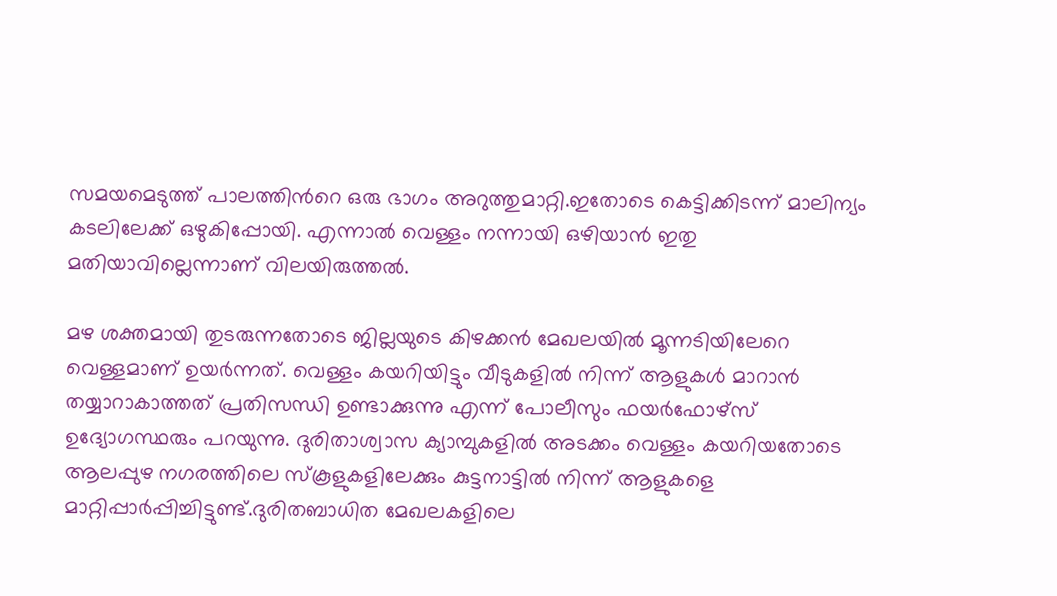സമയമെടുത്ത് പാലത്തിൻറെ ഒരു ഭാഗം അറുത്തുമാറ്റി.ഇതോടെ കെട്ടിക്കിടന്ന് മാലിന്യം കടലിലേക്ക് ഒഴുകിപ്പോയി. എന്നാല്‍ വെള്ളം നന്നായി ഒഴിയാന്‍ ഇതു മതിയാവില്ലെന്നാണ് വിലയിരുത്തല്‍.

മഴ ശക്തമായി തുടരുന്നതോടെ ജില്ലയുടെ കിഴക്കൻ മേഖലയിൽ മൂന്നടിയിലേറെ വെള്ളമാണ് ഉയർന്നത്. വെള്ളം കയറിയിട്ടും വീടുകളിൽ നിന്ന് ആളുകൾ മാറാൻ തയ്യാറാകാത്തത് പ്രതിസന്ധി ഉണ്ടാക്കുന്നു എന്ന് പോലീസും ഫയർഫോഴ്സ് ഉദ്യോഗസ്ഥരും പറയുന്നു. ദുരിതാശ്വാസ ക്യാമ്പുകളിൽ അടക്കം വെള്ളം കയറിയതോടെ ആലപ്പുഴ നഗരത്തിലെ സ്കൂളുകളിലേക്കും കുട്ടനാട്ടിൽ നിന്ന് ആളുകളെ മാറ്റിപ്പാർപ്പിച്ചിട്ടുണ്ട്.ദുരിതബാധിത മേഖലകളിലെ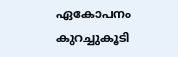ഏകോപനം കുറച്ചുകൂടി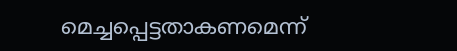മെച്ചപ്പെട്ടതാകണമെന്ന്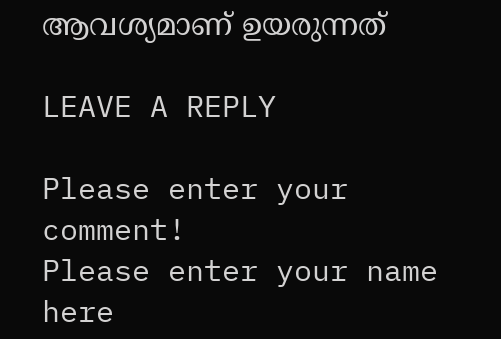ആവശ്യമാണ് ഉയരുന്നത്

LEAVE A REPLY

Please enter your comment!
Please enter your name here